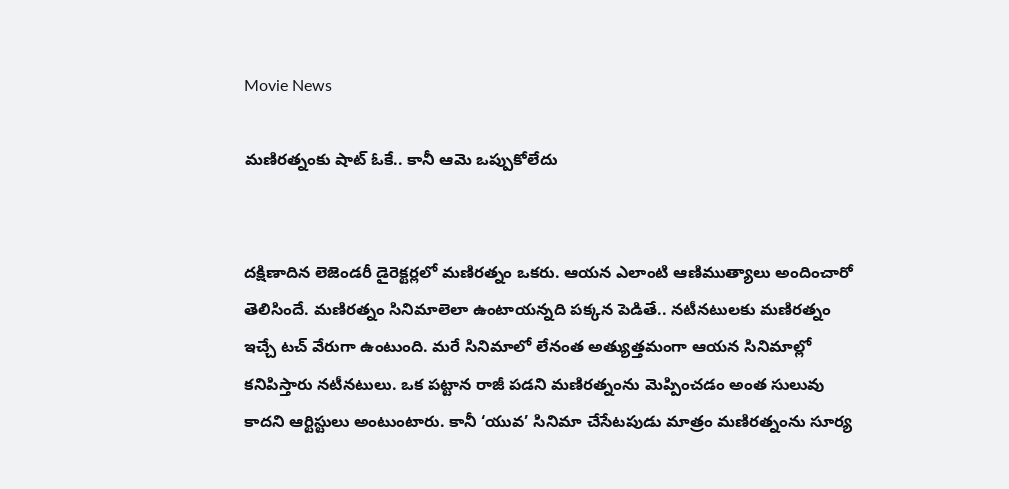Movie News

మణిరత్నం‌కు షాట్ ఓకే.. కానీ ఆమె ఒప్పుకోలేదు


దక్షిణాదిన లెజెండరీ డైరెక్టర్లలో మణిరత్నం ఒకరు. ఆయన ఎలాంటి ఆణిముత్యాలు అందించారో తెలిసిందే. మణిరత్నం సినిమాలెలా ఉంటాయన్నది పక్కన పెడితే.. నటీనటులకు మణిరత్నం ఇచ్చే టచ్ వేరుగా ఉంటుంది. మరే సినిమాలో లేనంత అత్యుత్తమంగా ఆయన సినిమాల్లో కనిపిస్తారు నటీనటులు. ఒక పట్టాన రాజీ పడని మణిరత్నంను మెప్పించడం అంత సులువు కాదని ఆర్టిస్టులు అంటుంటారు. కానీ ‘యువ’ సినిమా చేసేటపుడు మాత్రం మణిరత్నంను సూర్య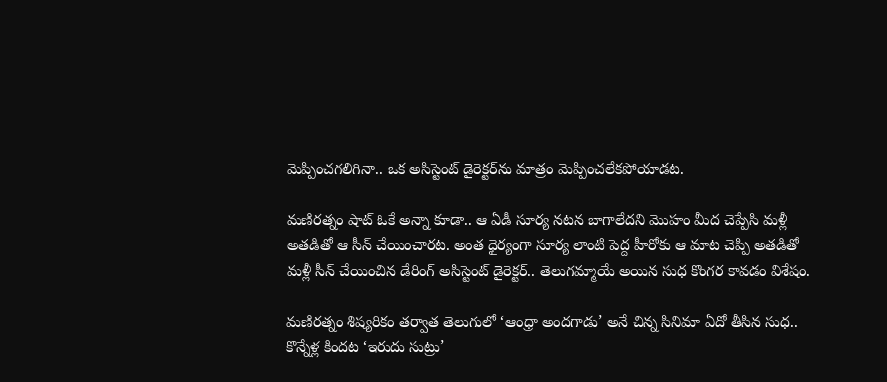మెప్పించగలిగినా.. ఒక అసిస్టెంట్ డైరెక్టర్‌ను మాత్రం మెప్పించలేకపోయాడట.

మణిరత్నం షాట్ ఓకే అన్నా కూడా.. ఆ ఏడీ సూర్య నటన బాగాలేదని మొహం మీద చెప్పేసి మళ్లీ అతడితో ఆ సీన్ చేయించారట. అంత ధైర్యంగా సూర్య లాంటి పెద్ద హీరోకు ఆ మాట చెప్పి అతడితో మళ్లీ సీన్ చేయించిన డేరింగ్ అసిస్టెంట్ డైరెక్టర్.. తెలుగమ్మాయే అయిన సుధ కొంగర కావడం విశేషం.

మణిరత్నం శిష్యరికం తర్వాత తెలుగులో ‘ఆంధ్రా అందగాడు’ అనే చిన్న సినిమా ఏదో తీసిన సుధ.. కొన్నేళ్ల కిందట ‘ఇరుదు సుట్రు’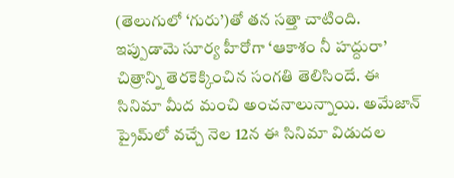(తెలుగులో ‘గురు’)తో తన సత్తా చాటింది. ఇప్పుడామె సూర్య హీరోగా ‘ఆకాశం నీ హద్దురా’ చిత్రాన్ని తెరకెక్కించిన సంగతి తెలిసిందే. ఈ సినిమా మీద మంచి అంచనాలున్నాయి. అమేజాన్ ప్రైమ్‌లో వచ్చే నెల 12న ఈ సినిమా విడుదల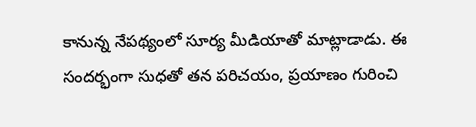కానున్న నేపథ్యంలో సూర్య మీడియాతో మాట్లాడాడు. ఈ సందర్భంగా సుధతో తన పరిచయం, ప్రయాణం గురించి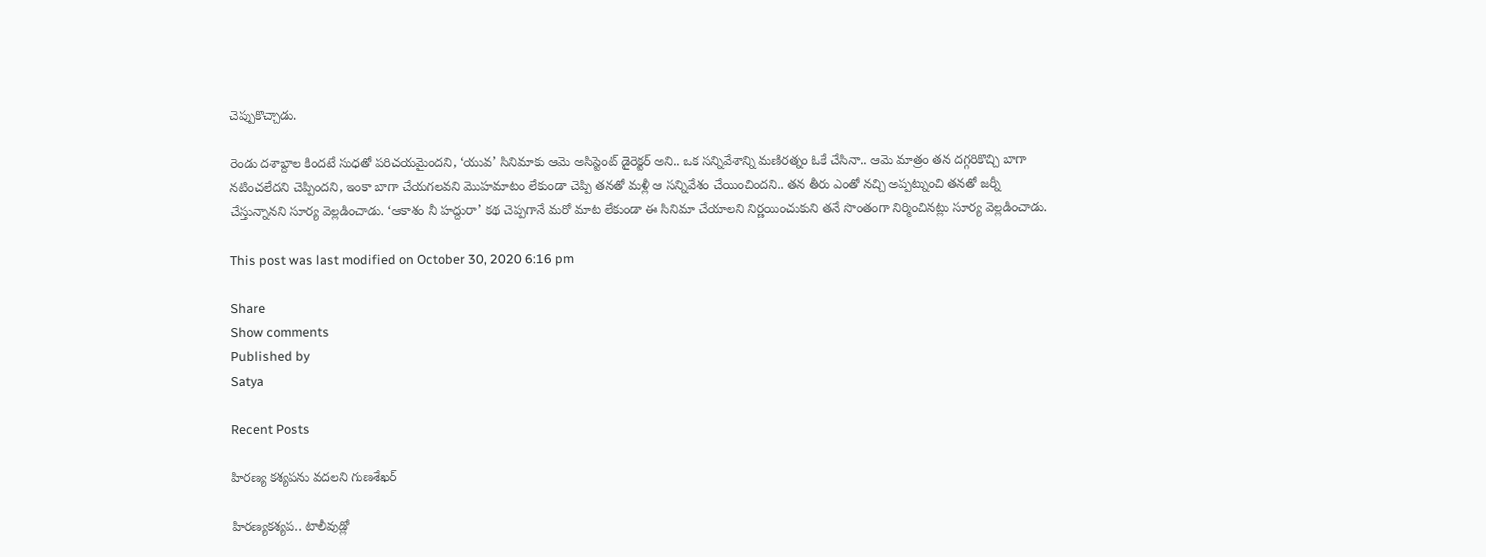చెప్పుకొచ్చాడు.

రెండు దశాబ్దాల కిందటే సుధతో పరిచయమైందని, ‘యువ’ సినిమాకు ఆమె అసిస్టెంట్ డైరెక్టర్ అని.. ఒక సన్నివేశాన్ని మణిరత్నం ఓకే చేసినా.. ఆమె మాత్రం తన దగ్గరికొచ్చి బాగా నటించలేదని చెప్పిందని, ఇంకా బాగా చేయగలవని మొహమాటం లేకుండా చెప్పి తనతో మళ్లీ ఆ సన్నివేశం చేయించిందని.. తన తీరు ఎంతో నచ్చి అప్పట్నుంచి తనతో జర్నీ చేస్తున్నానని సూర్య వెల్లడించాడు. ‘ఆకాశం నీ హద్దురా’ కథ చెప్పగానే మరో మాట లేకుండా ఈ సినిమా చేయాలని నిర్ణయించుకుని తనే సొంతంగా నిర్మించినట్లు సూర్య వెల్లడించాడు.

This post was last modified on October 30, 2020 6:16 pm

Share
Show comments
Published by
Satya

Recent Posts

హిర‌ణ్య క‌శ్య‌ప‌ను వ‌ద‌ల‌ని గుణ‌శేఖర్

హిర‌ణ్య‌క‌శ్య‌ప‌.. టాలీవుడ్లో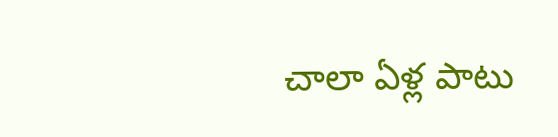చాలా ఏళ్ల పాటు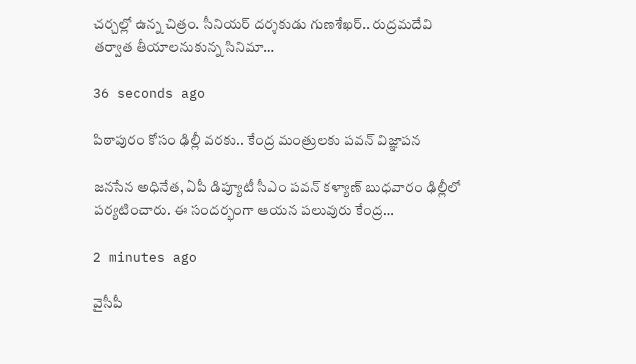చ‌ర్చ‌ల్లో ఉన్న చిత్రం. సీనియ‌ర్ ద‌ర్శ‌కుడు గుణ‌శేఖ‌ర్.. రుద్ర‌మ‌దేవి త‌ర్వాత తీయాల‌నుకున్న సినిమా…

36 seconds ago

పిఠాపురం కోసం ఢిల్లీ వరకు.. కేంద్ర మంత్రులకు పవన్ విజ్ఞాపన

జనసేన అధినేత, ఏపీ డిప్యూటీ సీఎం పవన్ కళ్యాణ్ బుధవారం ఢిల్లీలో పర్యటించారు. ఈ సందర్భంగా ఆయన పలువురు కేంద్ర…

2 minutes ago

వైసీపీ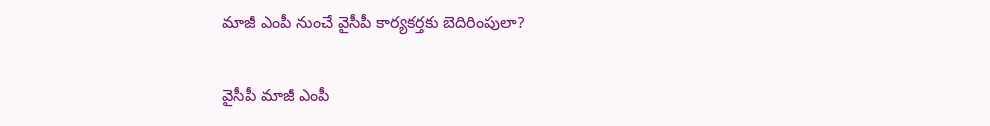మాజీ ఎంపీ నుంచే వైసీపీ కార్యకర్తకు బెదిరింపులా?

వైసీపీ మాజీ ఎంపీ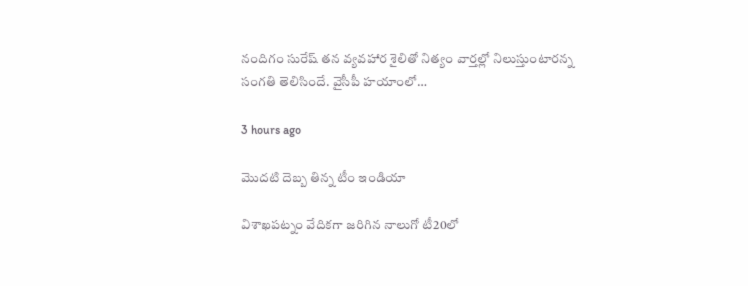నందిగం సురేష్ తన వ్యవహార శైలితో నిత్యం వార్తల్లో నిలుస్తుంటారన్న సంగతి తెలిసిందే. వైసీపీ హయాంలో…

3 hours ago

మొదటి దెబ్బ తిన్న టీం ఇండియా

విశాఖపట్నం వేదికగా జరిగిన నాలుగో టీ20లో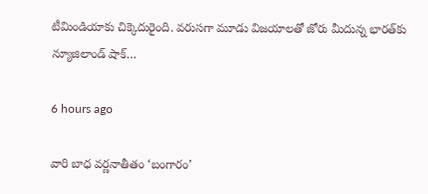టీమిండియాకు చిక్కెదురైంది. వరుసగా మూడు విజయాలతో జోరు మీదున్న భారత్‌కు న్యూజిలాండ్ షాక్…

6 hours ago

వారి బాధ వర్ణనాతీతం ‘బంగారం’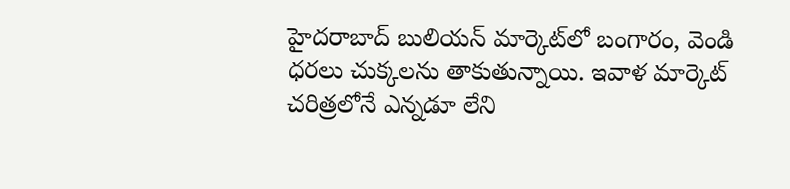హైదరాబాద్ బులియన్ మార్కెట్‌లో బంగారం, వెండి ధరలు చుక్కలను తాకుతున్నాయి. ఇవాళ మార్కెట్ చరిత్రలోనే ఎన్నడూ లేని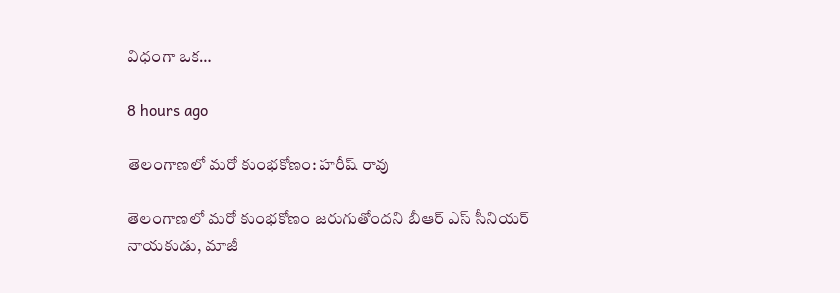విధంగా ఒక…

8 hours ago

తెలంగాణలో మరో కుంభకోణం: హరీష్ రావు

తెలంగాణలో మరో కుంభకోణం జరుగుతోందని బీఆర్ ఎస్ సీనియర్ నాయకుడు, మాజీ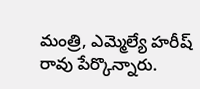మంత్రి, ఎమ్మెల్యే హరీష్ రావు పేర్కొన్నారు.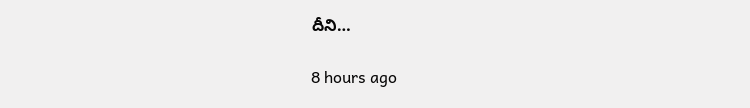దీని…

8 hours ago